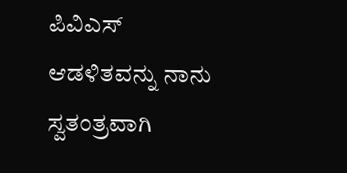ಪಿವಿಎಸ್‌ ಆಡಳಿತವನ್ನು ನಾನು ಸ್ವತಂತ್ರವಾಗಿ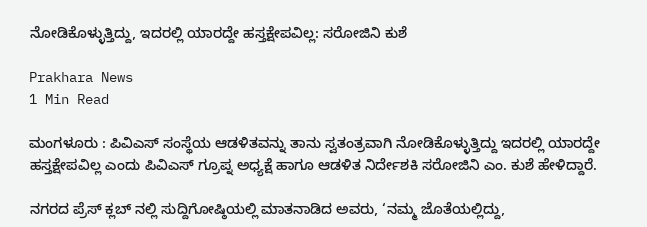ನೋಡಿಕೊಳ್ಳುತ್ತಿದ್ದು, ಇದರಲ್ಲಿ ಯಾರದ್ದೇ ಹಸ್ತಕ್ಷೇಪವಿಲ್ಲ: ಸರೋಜಿನಿ ಕುಶೆ

Prakhara News
1 Min Read

ಮಂಗಳೂರು : ಪಿವಿಎಸ್ ಸಂಸ್ಥೆಯ ಆಡಳಿತವನ್ನು ತಾನು ಸ್ವತಂತ್ರವಾಗಿ ನೋಡಿಕೊಳ್ಳುತ್ತಿದ್ದು ಇದರಲ್ಲಿ ಯಾರದ್ದೇ ಹಸ್ತಕ್ಷೇಪವಿಲ್ಲ ಎಂದು ಪಿವಿಎಸ್ ಗ್ರೂಪ್ನ ಅಧ್ಯಕ್ಷೆ ಹಾಗೂ ಆಡಳಿತ ನಿರ್ದೇಶಕಿ ಸರೋಜಿನಿ ಎಂ. ಕುಶೆ ಹೇಳಿದ್ದಾರೆ.

ನಗರದ ಪ್ರೆಸ್ ಕ್ಲಬ್ ನಲ್ಲಿ ಸುದ್ದಿಗೋಷ್ಠಿಯಲ್ಲಿ ಮಾತನಾಡಿದ ಅವರು, ‘ನಮ್ಮ ಜೊತೆಯಲ್ಲಿದ್ದು,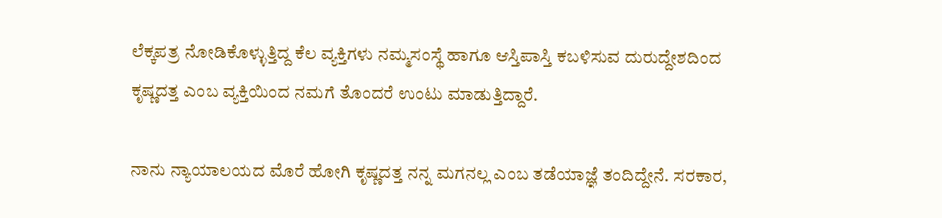ಲೆಕ್ಕಪತ್ರ ನೋಡಿಕೊಳ್ಳುತ್ತಿದ್ದ ಕೆಲ ವ್ಯಕ್ತಿಗಳು ನಮ್ಮಸಂಸ್ಥೆ ಹಾಗೂ ಆಸ್ತಿಪಾಸ್ತಿ ಕಬಳಿಸುವ ದುರುದ್ದೇಶದಿಂದ ಕೃಷ್ಣದತ್ತ ಎಂಬ ವ್ಯಕ್ತಿಯಿಂದ ನಮಗೆ ತೊಂದರೆ ಉಂಟು ಮಾಡುತ್ತಿದ್ದಾರೆ.

ನಾನು ನ್ಯಾಯಾಲಯದ ಮೊರೆ ಹೋಗಿ ಕೃಷ್ಣದತ್ತ ನನ್ನ ಮಗನಲ್ಲ ಎಂಬ ತಡೆಯಾಜ್ಞೆ ತಂದಿದ್ದೇನೆ. ಸರಕಾರ,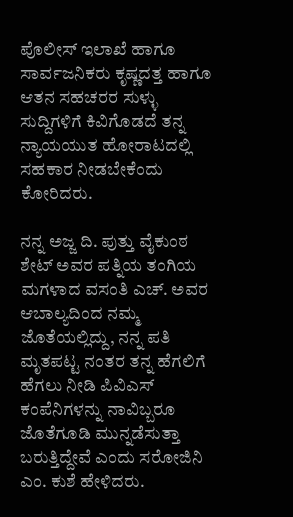ಪೊಲೀಸ್ ಇಲಾಖೆ ಹಾಗೂ ಸಾರ್ವಜನಿಕರು ಕೃಷ್ಣದತ್ತ ಹಾಗೂ ಆತನ ಸಹಚರರ ಸುಳ್ಳು ಸುದ್ದಿಗಳಿಗೆ ಕಿವಿಗೊಡದೆ ತನ್ನ ನ್ಯಾಯಯುತ ಹೋರಾಟದಲ್ಲಿ ಸಹಕಾರ ನೀಡಬೇಕೆಂದು ಕೋರಿದರು.

ನನ್ನ ಅಜ್ಜ ದಿ. ಪುತ್ತು ವೈಕುಂಠ ಶೇಟ್ ಅವರ ಪತ್ನಿಯ ತಂಗಿಯ ಮಗಳಾದ ವಸಂತಿ ಎಚ್. ಅವರ ಆಬಾಲ್ಯದಿಂದ ನಮ್ಮ ಜೊತೆಯಲ್ಲಿದ್ದು, ನನ್ನ ಪತಿ ಮೃತಪಟ್ಟ ನಂತರ ತನ್ನ ಹೆಗಲಿಗೆ ಹೆಗಲು ನೀಡಿ ಪಿವಿಎಸ್ ಕಂಪೆನಿಗಳನ್ನು ನಾವಿಬ್ಬರೂ ಜೊತೆಗೂಡಿ ಮುನ್ನಡೆಸುತ್ತಾ ಬರುತ್ತಿದ್ದೇವೆ ಎಂದು ಸರೋಜಿನಿ ಎಂ. ಕುಶೆ ಹೇಳಿದರು.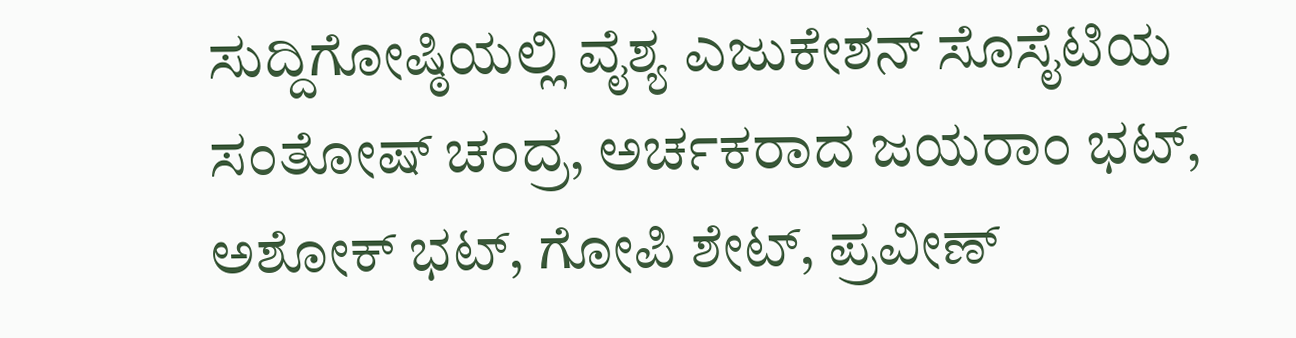ಸುದ್ದಿಗೋಷ್ಠಿಯಲ್ಲಿ ವೈಶ್ಯ ಎಜುಕೇಶನ್ ಸೊಸೈಟಿಯ ಸಂತೋಷ್ ಚಂದ್ರ, ಅರ್ಚಕರಾದ ಜಯರಾಂ ಭಟ್, ಅಶೋಕ್ ಭಟ್, ಗೋಪಿ ಶೇಟ್, ಪ್ರವೀಣ್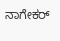ನಾಗೇಕರ್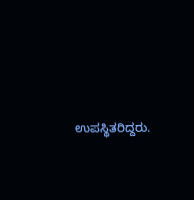ಉಪಸ್ಥಿತರಿದ್ದರು.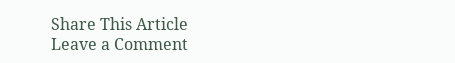Share This Article
Leave a Comment